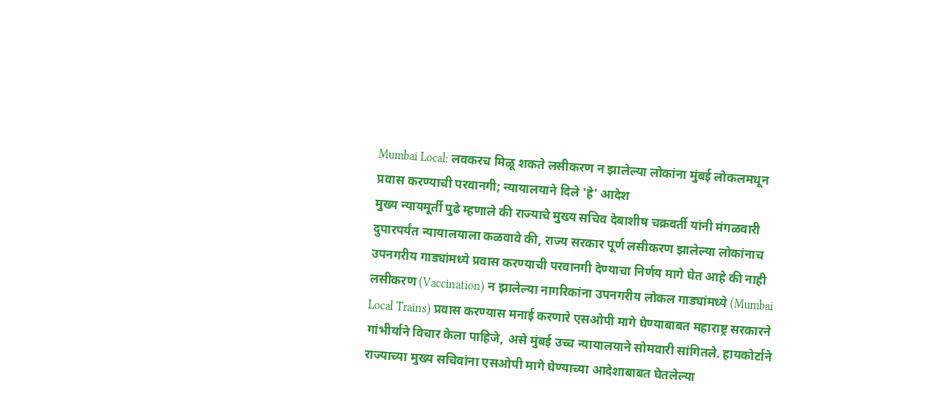Mumbai Local: लवकरच मिळू शकते लसीकरण न झालेल्या लोकांना मुंबई लोकलमधून प्रवास करण्याची परवानगी; न्यायालयाने दिले 'हे' आदेश
मुख्य न्यायमूर्ती पुढे म्हणाले की राज्याचे मुख्य सचिव देबाशीष चक्रवर्ती यांनी मंगळवारी दुपारपर्यंत न्यायालयाला कळवावे की, राज्य सरकार पूर्ण लसीकरण झालेल्या लोकांनाच उपनगरीय गाड्यांमध्ये प्रवास करण्याची परवानगी देण्याचा निर्णय मागे घेत आहे की नाही
लसीकरण (Vaccination) न झालेल्या नागरिकांना उपनगरीय लोकल गाड्यांमध्ये (Mumbai Local Trains) प्रवास करण्यास मनाई करणारे एसओपी मागे घेण्याबाबत महाराष्ट्र सरकारने गांभीर्याने विचार केला पाहिजे, असे मुंबई उच्च न्यायालयाने सोमवारी सांगितले. हायकोर्टाने राज्याच्या मुख्य सचिवांना एसओपी मागे घेण्याच्या आदेशाबाबत घेतलेल्या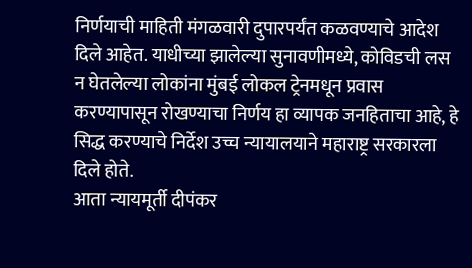निर्णयाची माहिती मंगळवारी दुपारपर्यंत कळवण्याचे आदेश दिले आहेत. याधीच्या झालेल्या सुनावणीमध्ये, कोविडची लस न घेतलेल्या लोकांना मुंबई लोकल ट्रेनमधून प्रवास करण्यापासून रोखण्याचा निर्णय हा व्यापक जनहिताचा आहे, हे सिद्ध करण्याचे निर्देश उच्च न्यायालयाने महाराष्ट्र सरकारला दिले होते.
आता न्यायमूर्ती दीपंकर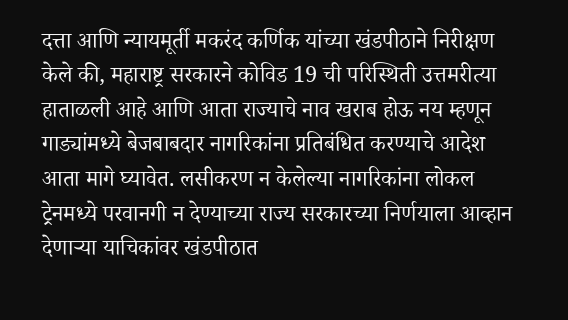दत्ता आणि न्यायमूर्ती मकरंद कर्णिक यांच्या खंडपीठाने निरीक्षण केले की, महाराष्ट्र सरकारने कोविड 19 ची परिस्थिती उत्तमरीत्या हाताळली आहे आणि आता राज्याचे नाव खराब होऊ नय म्हणून गाड्यांमध्ये बेजबाबदार नागरिकांना प्रतिबंधित करण्याचे आदेश आता मागे घ्यावेत. लसीकरण न केलेल्या नागरिकांना लोकल ट्रेनमध्ये परवानगी न देण्याच्या राज्य सरकारच्या निर्णयाला आव्हान देणाऱ्या याचिकांवर खंडपीठात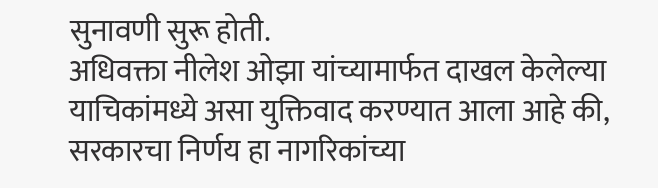सुनावणी सुरू होती.
अधिवक्ता नीलेश ओझा यांच्यामार्फत दाखल केलेल्या याचिकांमध्ये असा युक्तिवाद करण्यात आला आहे की, सरकारचा निर्णय हा नागरिकांच्या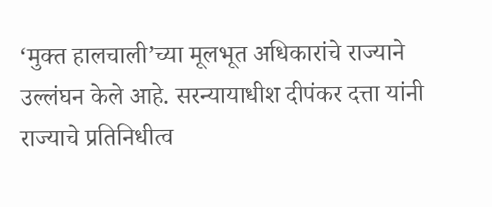‘मुक्त हालचाली’च्या मूलभूत अधिकारांचे राज्याने उल्लंघन केले आहे. सरन्यायाधीश दीपंकर दत्ता यांनी राज्याचे प्रतिनिधीत्व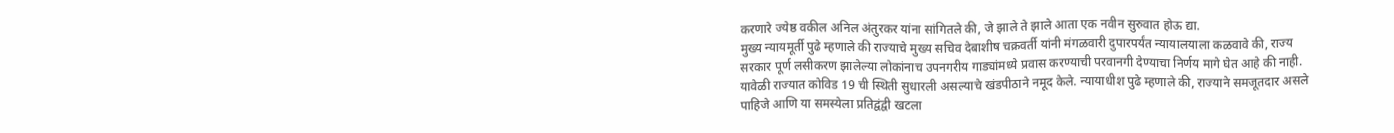करणारे ज्येष्ठ वकील अनिल अंतुरकर यांना सांगितले की, जे झाले ते झाले आता एक नवीन सुरुवात होऊ द्या.
मुख्य न्यायमूर्ती पुढे म्हणाले की राज्याचे मुख्य सचिव देबाशीष चक्रवर्ती यांनी मंगळवारी दुपारपर्यंत न्यायालयाला कळवावे की, राज्य सरकार पूर्ण लसीकरण झालेल्या लोकांनाच उपनगरीय गाड्यांमध्ये प्रवास करण्याची परवानगी देण्याचा निर्णय मागे घेत आहे की नाही. यावेळी राज्यात कोविड 19 ची स्थिती सुधारली असल्याचे खंडपीठाने नमूद केले. न्यायाधीश पुढे म्हणाले की, राज्याने समजूतदार असले पाहिजे आणि या समस्येला प्रतिद्वंद्वी खटला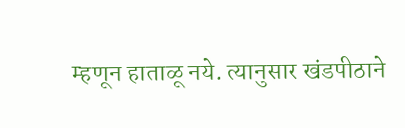म्हणून हाताळू नये. त्यानुसार खंडपीठाने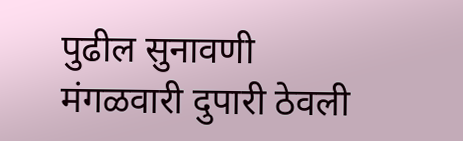पुढील सुनावणी मंगळवारी दुपारी ठेवली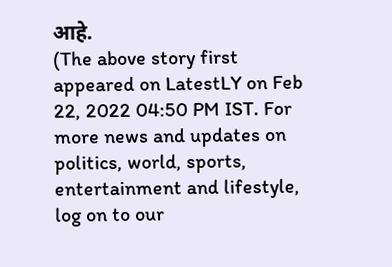आहे.
(The above story first appeared on LatestLY on Feb 22, 2022 04:50 PM IST. For more news and updates on politics, world, sports, entertainment and lifestyle, log on to our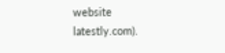website latestly.com).